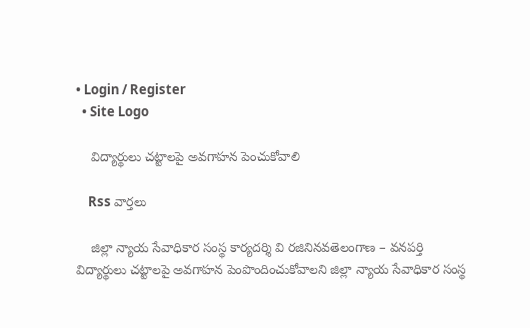• Login / Register
  • Site Logo

    విద్యార్థులు చట్టాలపై అవగాహన పెంచుకోవాలి

    Rss వార్తలు

    జిల్లా న్యాయ సేవాధికార సంస్థ కార్యదర్శి వి రజినినవతెలంగాణ – వనపర్తి విద్యార్థులు చట్టాలపై అవగాహన పెంపొందించుకోవాలని జిల్లా న్యాయ సేవాధికార సంస్థ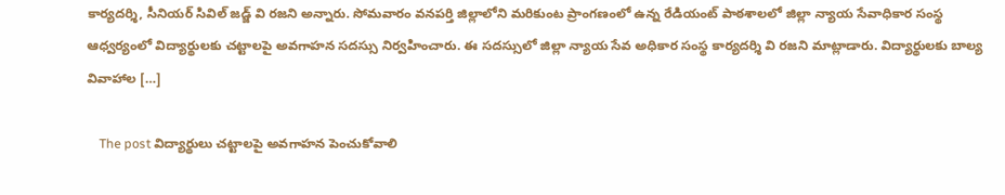కార్యదర్శి, సీనియర్ సివిల్ జడ్జ్ వి రజని అన్నారు. సోమవారం వనపర్తి జిల్లాలోని మరికుంట ప్రాంగణంలో ఉన్న రేడియంట్ పాఠశాలలో జిల్లా న్యాయ సేవాధికార సంస్థ ఆధ్వర్యంలో విద్యార్థులకు చట్టాలపై అవగాహన సదస్సు నిర్వహించారు. ఈ సదస్సులో జిల్లా న్యాయ సేవ అధికార సంస్థ కార్యదర్శి వి రజని మాట్లాడారు. విద్యార్థులకు బాల్య వివాహాల […]

    The post విద్యార్థులు చట్టాలపై అవగాహన పెంచుకోవాలి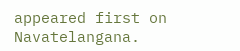appeared first on Navatelangana.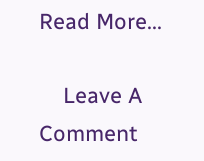Read More...

    Leave A Comment